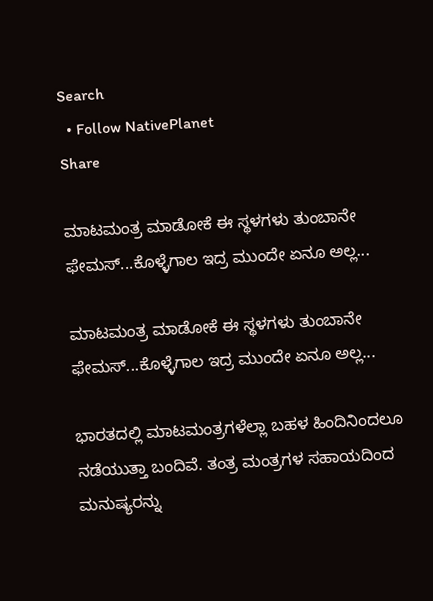Search
  • Follow NativePlanet
Share

ಮಾಟಮಂತ್ರ ಮಾಡೋಕೆ ಈ ಸ್ಥಳಗಳು ತುಂಬಾನೇ ಫೇಮಸ್...ಕೊಳ್ಳೆಗಾಲ ಇದ್ರ ಮುಂದೇ ಏನೂ ಅಲ್ಲ...

ಮಾಟಮಂತ್ರ ಮಾಡೋಕೆ ಈ ಸ್ಥಳಗಳು ತುಂಬಾನೇ ಫೇಮಸ್...ಕೊಳ್ಳೆಗಾಲ ಇದ್ರ ಮುಂದೇ ಏನೂ ಅಲ್ಲ...

ಭಾರತದಲ್ಲಿ ಮಾಟಮಂತ್ರಗಳೆಲ್ಲಾ ಬಹಳ ಹಿಂದಿನಿಂದಲೂ ನಡೆಯುತ್ತಾ ಬಂದಿವೆ. ತಂತ್ರ ಮಂತ್ರಗಳ ಸಹಾಯದಿಂದ ಮನುಷ್ಯರನ್ನು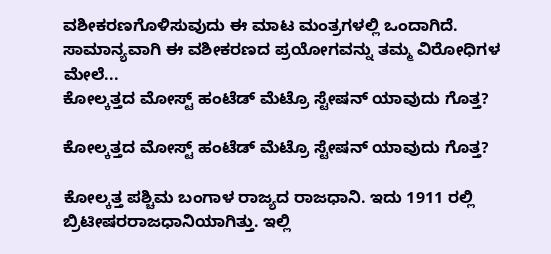ವಶೀಕರಣಗೊಳಿಸುವುದು ಈ ಮಾಟ ಮಂತ್ರಗಳಲ್ಲಿ ಒಂದಾಗಿದೆ. ಸಾಮಾನ್ಯವಾಗಿ ಈ ವಶೀಕರಣದ ಪ್ರಯೋಗವನ್ನು ತಮ್ಮ ವಿರೋಧಿಗಳ ಮೇಲೆ...
ಕೋಲ್ಕತ್ತದ ಮೋಸ್ಟ್ ಹಂಟೆಡ್ ಮೆಟ್ರೊ ಸ್ಟೇಷನ್ ಯಾವುದು ಗೊತ್ತ?

ಕೋಲ್ಕತ್ತದ ಮೋಸ್ಟ್ ಹಂಟೆಡ್ ಮೆಟ್ರೊ ಸ್ಟೇಷನ್ ಯಾವುದು ಗೊತ್ತ?

ಕೋಲ್ಕತ್ತ ಪಶ್ಚಿಮ ಬಂಗಾಳ ರಾಜ್ಯದ ರಾಜಧಾನಿ. ಇದು 1911 ರಲ್ಲಿ ಬ್ರಿಟೀಷರರಾಜಧಾನಿಯಾಗಿತ್ತು. ಇಲ್ಲಿ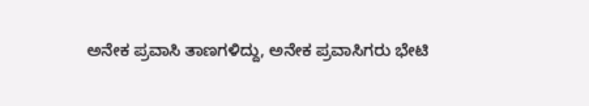ಅನೇಕ ಪ್ರವಾಸಿ ತಾಣಗಳಿದ್ದು, ಅನೇಕ ಪ್ರವಾಸಿಗರು ಭೇಟಿ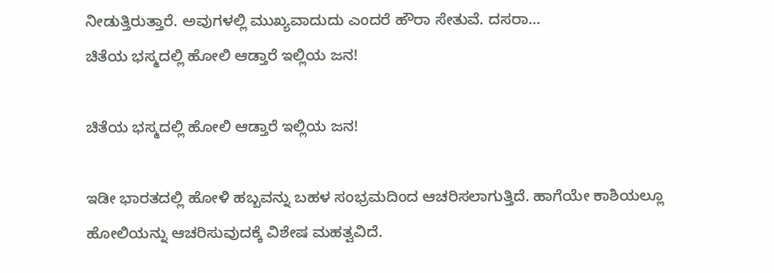ನೀಡುತ್ತಿರುತ್ತಾರೆ. ಅವುಗಳಲ್ಲಿ ಮುಖ್ಯವಾದುದು ಎಂದರೆ ಹೌರಾ ಸೇತುವೆ. ದಸರಾ...
ಚಿತೆಯ ಭಸ್ಮದಲ್ಲಿ ಹೋಲಿ ಆಡ್ತಾರೆ ಇಲ್ಲಿಯ ಜನ!

ಚಿತೆಯ ಭಸ್ಮದಲ್ಲಿ ಹೋಲಿ ಆಡ್ತಾರೆ ಇಲ್ಲಿಯ ಜನ!

ಇಡೀ ಭಾರತದಲ್ಲಿ ಹೋಳಿ ಹಬ್ಬವನ್ನು ಬಹಳ ಸಂಭ್ರಮದಿಂದ ಆಚರಿಸಲಾಗುತ್ತಿದೆ. ಹಾಗೆಯೇ ಕಾಶಿಯಲ್ಲೂ ಹೋಲಿಯನ್ನು ಆಚರಿಸುವುದಕ್ಕೆ ವಿಶೇಷ ಮಹತ್ವವಿದೆ.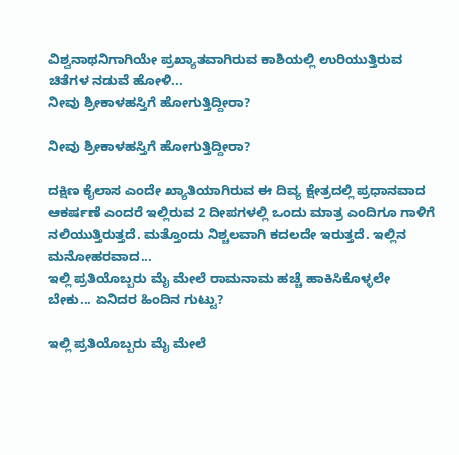ವಿಶ್ವನಾಥನಿಗಾಗಿಯೇ ಪ್ರಖ್ಯಾತವಾಗಿರುವ ಕಾಶಿಯಲ್ಲಿ ಉರಿಯುತ್ತಿರುವ ಚಿತೆಗಳ ನಡುವೆ ಹೋಳಿ...
ನೀವು ಶ್ರೀಕಾಳಹಸ್ತಿಗೆ ಹೋಗುತ್ತಿದ್ದೀರಾ?

ನೀವು ಶ್ರೀಕಾಳಹಸ್ತಿಗೆ ಹೋಗುತ್ತಿದ್ದೀರಾ?

ದಕ್ಷಿಣ ಕೈಲಾಸ ಎಂದೇ ಖ್ಯಾತಿಯಾಗಿರುವ ಈ ದಿವ್ಯ ಕ್ಷೇತ್ರದಲ್ಲಿ ಪ್ರಧಾನವಾದ ಆಕರ್ಷಣೆ ಎಂದರೆ ಇಲ್ಲಿರುವ 2 ದೀಪಗಳಲ್ಲಿ ಒಂದು ಮಾತ್ರ ಎಂದಿಗೂ ಗಾಳಿಗೆ ನಲಿಯುತ್ತಿರುತ್ತದೆ. ಮತ್ತೊಂದು ನಿಶ್ಚಲವಾಗಿ ಕದಲದೇ ಇರುತ್ತದೆ. ಇಲ್ಲಿನ ಮನೋಹರವಾದ...
ಇಲ್ಲಿ ಪ್ರತಿಯೊಬ್ಬರು ಮೈ ಮೇಲೆ ರಾಮನಾಮ ಹಚ್ಚೆ ಹಾಕಿಸಿಕೊಳ್ಳಲೇ ಬೇಕು... ಏನಿದರ ಹಿಂದಿನ ಗುಟ್ಟು?

ಇಲ್ಲಿ ಪ್ರತಿಯೊಬ್ಬರು ಮೈ ಮೇಲೆ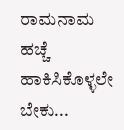ರಾಮನಾಮ ಹಚ್ಚೆ ಹಾಕಿಸಿಕೊಳ್ಳಲೇ ಬೇಕು...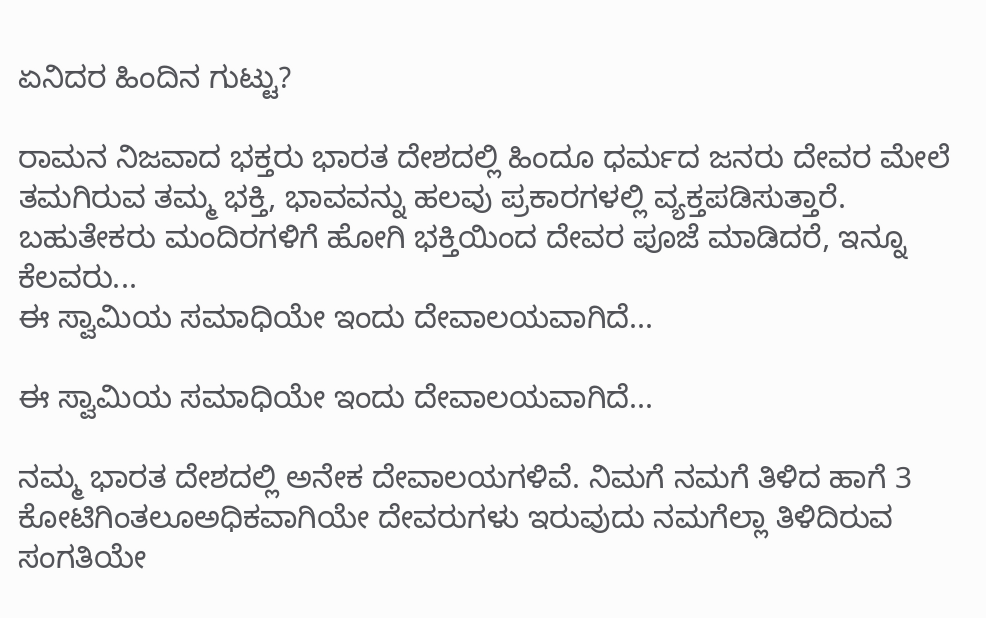ಏನಿದರ ಹಿಂದಿನ ಗುಟ್ಟು?

ರಾಮನ ನಿಜವಾದ ಭಕ್ತರು ಭಾರತ ದೇಶದಲ್ಲಿ ಹಿಂದೂ ಧರ್ಮದ ಜನರು ದೇವರ ಮೇಲೆ ತಮಗಿರುವ ತಮ್ಮ ಭಕ್ತಿ, ಭಾವವನ್ನು ಹಲವು ಪ್ರಕಾರಗಳಲ್ಲಿ ವ್ಯಕ್ತಪಡಿಸುತ್ತಾರೆ. ಬಹುತೇಕರು ಮಂದಿರಗಳಿಗೆ ಹೋಗಿ ಭಕ್ತಿಯಿಂದ ದೇವರ ಪೂಜೆ ಮಾಡಿದರೆ, ಇನ್ನೂ ಕೆಲವರು...
ಈ ಸ್ವಾಮಿಯ ಸಮಾಧಿಯೇ ಇಂದು ದೇವಾಲಯವಾಗಿದೆ...

ಈ ಸ್ವಾಮಿಯ ಸಮಾಧಿಯೇ ಇಂದು ದೇವಾಲಯವಾಗಿದೆ...

ನಮ್ಮ ಭಾರತ ದೇಶದಲ್ಲಿ ಅನೇಕ ದೇವಾಲಯಗಳಿವೆ. ನಿಮಗೆ ನಮಗೆ ತಿಳಿದ ಹಾಗೆ 3 ಕೋಟಿಗಿಂತಲೂಅಧಿಕವಾಗಿಯೇ ದೇವರುಗಳು ಇರುವುದು ನಮಗೆಲ್ಲಾ ತಿಳಿದಿರುವ ಸಂಗತಿಯೇ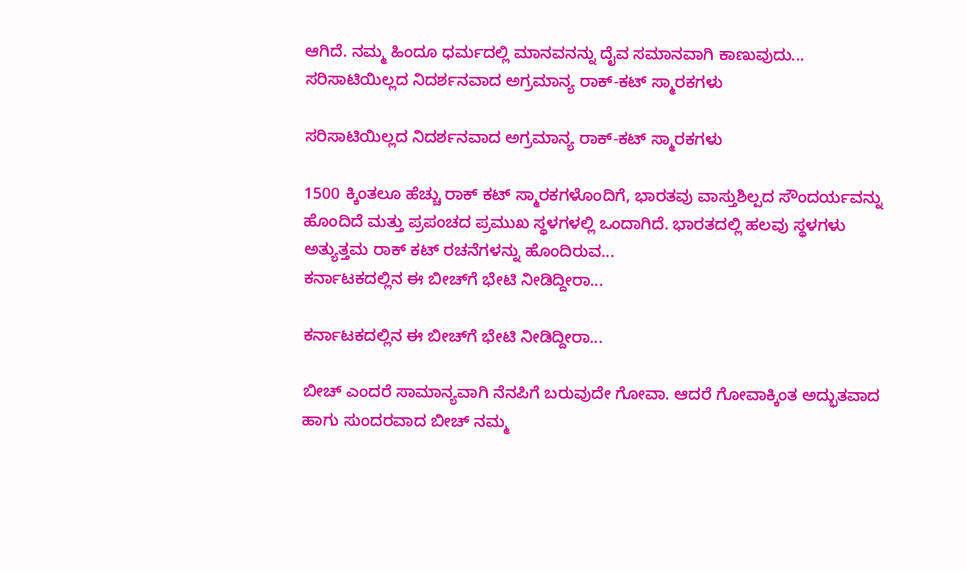ಆಗಿದೆ. ನಮ್ಮ ಹಿಂದೂ ಧರ್ಮದಲ್ಲಿ ಮಾನವನನ್ನು ದೈವ ಸಮಾನವಾಗಿ ಕಾಣುವುದು...
ಸರಿಸಾಟಿಯಿಲ್ಲದ ನಿದರ್ಶನವಾದ ಅಗ್ರಮಾನ್ಯ ರಾಕ್-ಕಟ್ ಸ್ಮಾರಕಗಳು

ಸರಿಸಾಟಿಯಿಲ್ಲದ ನಿದರ್ಶನವಾದ ಅಗ್ರಮಾನ್ಯ ರಾಕ್-ಕಟ್ ಸ್ಮಾರಕಗಳು

1500 ಕ್ಕಿಂತಲೂ ಹೆಚ್ಚು ರಾಕ್ ಕಟ್ ಸ್ಮಾರಕಗಳೊಂದಿಗೆ, ಭಾರತವು ವಾಸ್ತುಶಿಲ್ಪದ ಸೌಂದರ್ಯವನ್ನು ಹೊಂದಿದೆ ಮತ್ತು ಪ್ರಪಂಚದ ಪ್ರಮುಖ ಸ್ಥಳಗಳಲ್ಲಿ ಒಂದಾಗಿದೆ. ಭಾರತದಲ್ಲಿ ಹಲವು ಸ್ಥಳಗಳು ಅತ್ಯುತ್ತಮ ರಾಕ್ ಕಟ್ ರಚನೆಗಳನ್ನು ಹೊಂದಿರುವ...
ಕರ್ನಾಟಕದಲ್ಲಿನ ಈ ಬೀಚ್‍ಗೆ ಭೇಟಿ ನೀಡಿದ್ದೀರಾ...

ಕರ್ನಾಟಕದಲ್ಲಿನ ಈ ಬೀಚ್‍ಗೆ ಭೇಟಿ ನೀಡಿದ್ದೀರಾ...

ಬೀಚ್ ಎಂದರೆ ಸಾಮಾನ್ಯವಾಗಿ ನೆನಪಿಗೆ ಬರುವುದೇ ಗೋವಾ. ಆದರೆ ಗೋವಾಕ್ಕಿಂತ ಅದ್ಭುತವಾದ ಹಾಗು ಸುಂದರವಾದ ಬೀಚ್ ನಮ್ಮ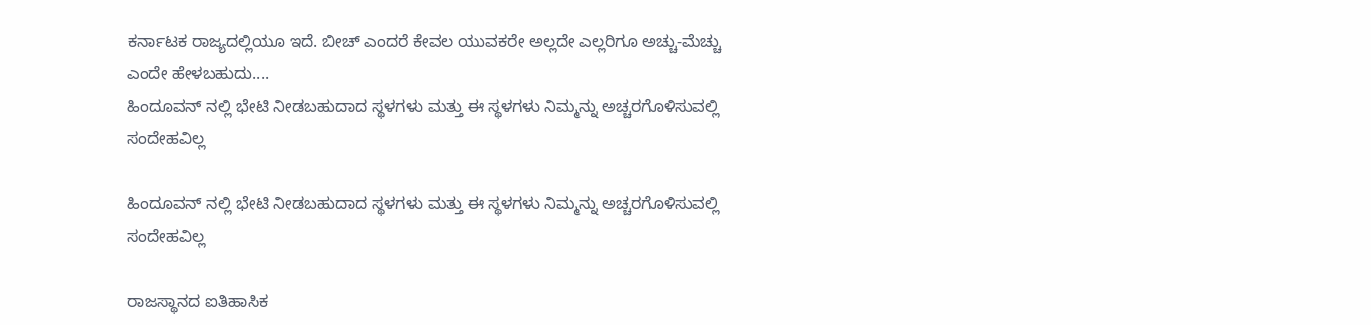ಕರ್ನಾಟಕ ರಾಜ್ಯದಲ್ಲಿಯೂ ಇದೆ. ಬೀಚ್ ಎಂದರೆ ಕೇವಲ ಯುವಕರೇ ಅಲ್ಲದೇ ಎಲ್ಲರಿಗೂ ಅಚ್ಚು-ಮೆಚ್ಚು ಎಂದೇ ಹೇಳಬಹುದು....
ಹಿಂದೂವನ್ ನಲ್ಲಿ ಭೇಟಿ ನೀಡಬಹುದಾದ ಸ್ಥಳಗಳು ಮತ್ತು ಈ ಸ್ಥಳಗಳು ನಿಮ್ಮನ್ನು ಅಚ್ಚರಗೊಳಿಸುವಲ್ಲಿ ಸಂದೇಹವಿಲ್ಲ

ಹಿಂದೂವನ್ ನಲ್ಲಿ ಭೇಟಿ ನೀಡಬಹುದಾದ ಸ್ಥಳಗಳು ಮತ್ತು ಈ ಸ್ಥಳಗಳು ನಿಮ್ಮನ್ನು ಅಚ್ಚರಗೊಳಿಸುವಲ್ಲಿ ಸಂದೇಹವಿಲ್ಲ

ರಾಜಸ್ಥಾನದ ಐತಿಹಾಸಿಕ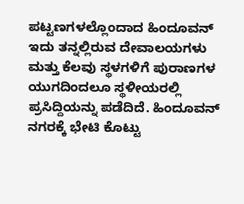ಪಟ್ಟಣಗಳಲ್ಲೊಂದಾದ ಹಿಂದೂವನ್ ಇದು ತನ್ನಲ್ಲಿರುವ ದೇವಾಲಯಗಳು ಮತ್ತು ಕೆಲವು ಸ್ಥಳಗಳಿಗೆ ಪುರಾಣಗಳ ಯುಗದಿಂದಲೂ ಸ್ಥಳೀಯರಲ್ಲಿ ಪ್ರಸಿದ್ದಿಯನ್ನು ಪಡೆದಿದೆ. ಹಿಂದೂವನ್ ನಗರಕ್ಕೆ ಭೇಟಿ ಕೊಟ್ಟು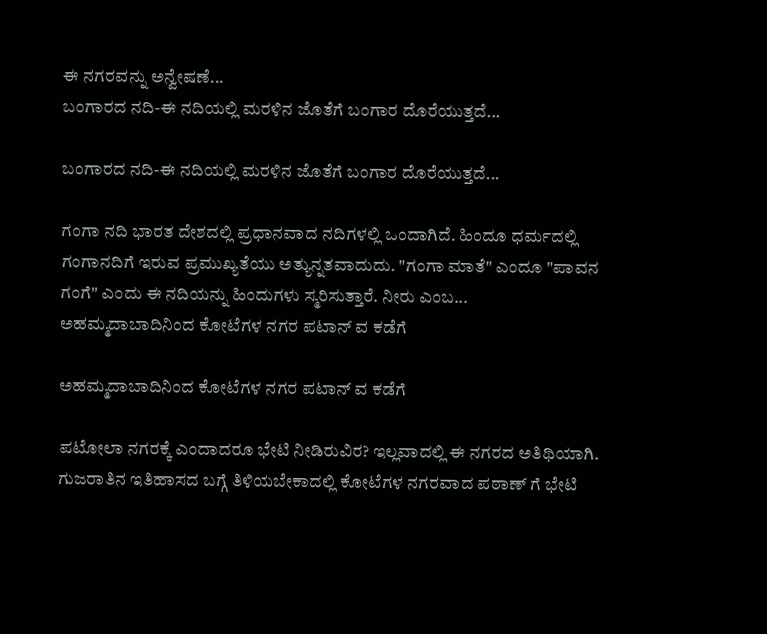ಈ ನಗರವನ್ನು ಅನ್ವೇಷಣೆ...
ಬಂಗಾರದ ನದಿ-ಈ ನದಿಯಲ್ಲಿ ಮರಳಿನ ಜೊತೆಗೆ ಬಂಗಾರ ದೊರೆಯುತ್ತದೆ...

ಬಂಗಾರದ ನದಿ-ಈ ನದಿಯಲ್ಲಿ ಮರಳಿನ ಜೊತೆಗೆ ಬಂಗಾರ ದೊರೆಯುತ್ತದೆ...

ಗಂಗಾ ನದಿ ಭಾರತ ದೇಶದಲ್ಲಿ ಪ್ರಧಾನವಾದ ನದಿಗಳಲ್ಲಿ ಒಂದಾಗಿದೆ. ಹಿಂದೂ ಧರ್ಮದಲ್ಲಿ ಗಂಗಾನದಿಗೆ ಇರುವ ಪ್ರಮುಖ್ಯತೆಯು ಅತ್ಯುನ್ನತವಾದುದು. "ಗಂಗಾ ಮಾತೆ" ಎಂದೂ "ಪಾವನ ಗಂಗೆ" ಎಂದು ಈ ನದಿಯನ್ನು ಹಿಂದುಗಳು ಸ್ಮರಿಸುತ್ತಾರೆ. ನೀರು ಎಂಬ...
ಅಹಮ್ಮದಾಬಾದಿನಿಂದ ಕೋಟೆಗಳ ನಗರ ಪಟಾನ್ ವ ಕಡೆಗೆ

ಅಹಮ್ಮದಾಬಾದಿನಿಂದ ಕೋಟೆಗಳ ನಗರ ಪಟಾನ್ ವ ಕಡೆಗೆ

ಪಟೋಲಾ ನಗರಕ್ಕೆ ಎಂದಾದರೂ ಭೇಟಿ ನೀಡಿರುವಿರ? ಇಲ್ಲವಾದಲ್ಲಿ ಈ ನಗರದ ಅತಿಥಿಯಾಗಿ. ಗುಜರಾತಿನ ಇತಿಹಾಸದ ಬಗ್ಗೆ ತಿಳಿಯಬೇಕಾದಲ್ಲಿ ಕೋಟೆಗಳ ನಗರವಾದ ಪಠಾಣ್ ಗೆ ಭೇಟಿ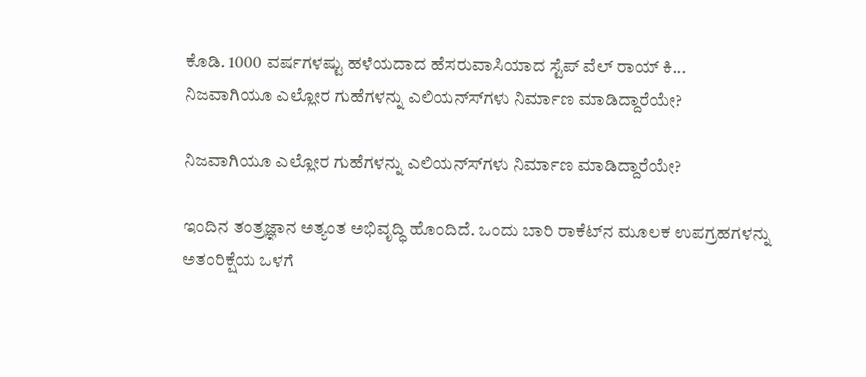ಕೊಡಿ. 1000 ವರ್ಷಗಳಷ್ಟು ಹಳೆಯದಾದ ಹೆಸರುವಾಸಿಯಾದ ಸ್ಟೆಪ್ ವೆಲ್ ರಾಯ್ ಕಿ...
ನಿಜವಾಗಿಯೂ ಎಲ್ಲೋರ ಗುಹೆಗಳನ್ನು ಎಲಿಯನ್ಸ್‍ಗಳು ನಿರ್ಮಾಣ ಮಾಡಿದ್ದಾರೆಯೇ?

ನಿಜವಾಗಿಯೂ ಎಲ್ಲೋರ ಗುಹೆಗಳನ್ನು ಎಲಿಯನ್ಸ್‍ಗಳು ನಿರ್ಮಾಣ ಮಾಡಿದ್ದಾರೆಯೇ?

ಇಂದಿನ ತಂತ್ರಜ್ಞಾನ ಅತ್ಯಂತ ಅಭಿವೃದ್ಧಿ ಹೊಂದಿದೆ. ಒಂದು ಬಾರಿ ರಾಕೆಟ್‍ನ ಮೂಲಕ ಉಪಗ್ರಹಗಳನ್ನು ಅತಂರಿಕ್ಷೆಯ ಒಳಗೆ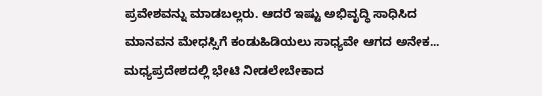ಪ್ರವೇಶವನ್ನು ಮಾಡಬಲ್ಲರು. ಆದರೆ ಇಷ್ಟು ಅಭಿವೃದ್ಧಿ ಸಾಧಿಸಿದ ಮಾನವನ ಮೇಧಸ್ಸಿಗೆ ಕಂಡುಹಿಡಿಯಲು ಸಾಧ್ಯವೇ ಆಗದ ಅನೇಕ...
ಮಧ್ಯಪ್ರದೇಶದಲ್ಲಿ ಭೇಟಿ ನೀಡಲೇಬೇಕಾದ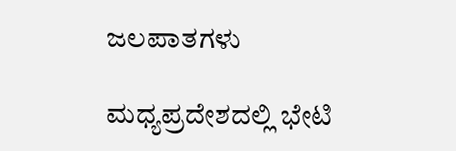ಜಲಪಾತಗಳು

ಮಧ್ಯಪ್ರದೇಶದಲ್ಲಿ ಭೇಟಿ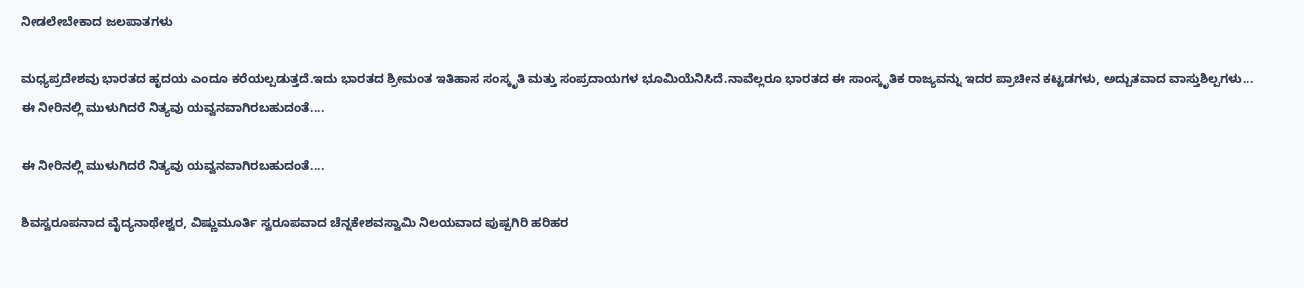ನೀಡಲೇಬೇಕಾದ ಜಲಪಾತಗಳು

ಮಧ್ಯಪ್ರದೇಶವು ಭಾರತದ ಹೃದಯ ಎಂದೂ ಕರೆಯಲ್ಪಡುತ್ತದೆ.ಇದು ಭಾರತದ ಶ್ರೀಮಂತ ಇತಿಹಾಸ ಸಂಸ್ಕೃತಿ ಮತ್ತು ಸಂಪ್ರದಾಯಗಳ ಭೂಮಿಯೆನಿಸಿದೆ.ನಾವೆಲ್ಲರೂ ಭಾರತದ ಈ ಸಾಂಸ್ಕೃತಿಕ ರಾಜ್ಯವನ್ನು ಇದರ ಪ್ರಾಚೀನ ಕಟ್ಟಡಗಳು, ಅದ್ಬುತವಾದ ವಾಸ್ತುಶಿಲ್ಪಗಳು...
ಈ ನೀರಿನಲ್ಲಿ ಮುಳುಗಿದರೆ ನಿತ್ಯವು ಯವ್ವನವಾಗಿರಬಹುದಂತೆ....

ಈ ನೀರಿನಲ್ಲಿ ಮುಳುಗಿದರೆ ನಿತ್ಯವು ಯವ್ವನವಾಗಿರಬಹುದಂತೆ....

ಶಿವಸ್ವರೂಪನಾದ ವೈದ್ಯನಾಥೇಶ್ವರ, ವಿಷ್ಣುಮೂರ್ತಿ ಸ್ವರೂಪವಾದ ಚೆನ್ನಕೇಶವಸ್ವಾಮಿ ನಿಲಯವಾದ ಪುಷ್ಪಗಿರಿ ಹರಿಹರ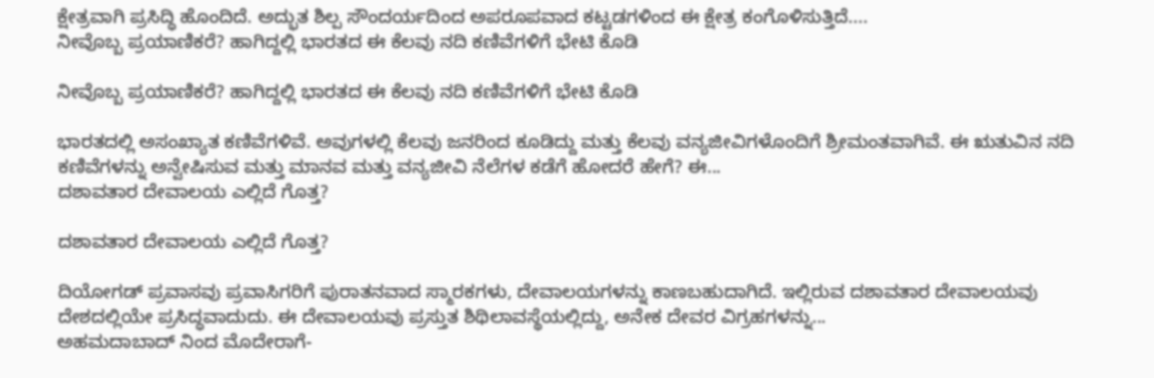ಕ್ಷೇತ್ರವಾಗಿ ಪ್ರಸಿದ್ಧಿ ಹೊಂದಿದೆ. ಅದ್ಭುತ ಶಿಲ್ಪ ಸೌಂದರ್ಯದಿಂದ ಅಪರೂಪವಾದ ಕಟ್ಟಡಗಳಿಂದ ಈ ಕ್ಷೇತ್ರ ಕಂಗೊಳಿಸುತ್ತಿದೆ....
ನೀವೊಬ್ಬ ಪ್ರಯಾಣಿಕರೆ? ಹಾಗಿದ್ದಲ್ಲಿ ಭಾರತದ ಈ ಕೆಲವು ನದಿ ಕಣಿವೆಗಳಿಗೆ ಭೇಟಿ ಕೊಡಿ

ನೀವೊಬ್ಬ ಪ್ರಯಾಣಿಕರೆ? ಹಾಗಿದ್ದಲ್ಲಿ ಭಾರತದ ಈ ಕೆಲವು ನದಿ ಕಣಿವೆಗಳಿಗೆ ಭೇಟಿ ಕೊಡಿ

ಭಾರತದಲ್ಲಿ ಅಸಂಖ್ಯಾತ ಕಣಿವೆಗಳಿವೆ. ಅವುಗಳಲ್ಲಿ ಕೆಲವು ಜನರಿಂದ ಕೂಡಿದ್ದು ಮತ್ತು ಕೆಲವು ವನ್ಯಜೀವಿಗಳೊಂದಿಗೆ ಶ್ರೀಮಂತವಾಗಿವೆ. ಈ ಋತುವಿನ ನದಿ ಕಣಿವೆಗಳನ್ನು ಅನ್ವೇಷಿಸುವ ಮತ್ತು ಮಾನವ ಮತ್ತು ವನ್ಯಜೀವಿ ನೆಲೆಗಳ ಕಡೆಗೆ ಹೋದರೆ ಹೇಗೆ? ಈ...
ದಶಾವತಾರ ದೇವಾಲಯ ಎಲ್ಲಿದೆ ಗೊತ್ತ?

ದಶಾವತಾರ ದೇವಾಲಯ ಎಲ್ಲಿದೆ ಗೊತ್ತ?

ದಿಯೋಗಡ್ ಪ್ರವಾಸವು ಪ್ರವಾಸಿಗರಿಗೆ ಪುರಾತನವಾದ ಸ್ಮಾರಕಗಳು, ದೇವಾಲಯಗಳನ್ನು ಕಾಣಬಹುದಾಗಿದೆ. ಇಲ್ಲಿರುವ ದಶಾವತಾರ ದೇವಾಲಯವು ದೇಶದಲ್ಲಿಯೇ ಪ್ರಸಿದ್ಧವಾದುದು. ಈ ದೇವಾಲಯವು ಪ್ರಸ್ತುತ ಶಿಥಿಲಾವಸ್ಥೆಯಲ್ಲಿದ್ದು, ಅನೇಕ ದೇವರ ವಿಗ್ರಹಗಳನ್ನು...
ಅಹಮದಾಬಾದ್ ನಿಂದ ಮೊದೇರಾಗೆ-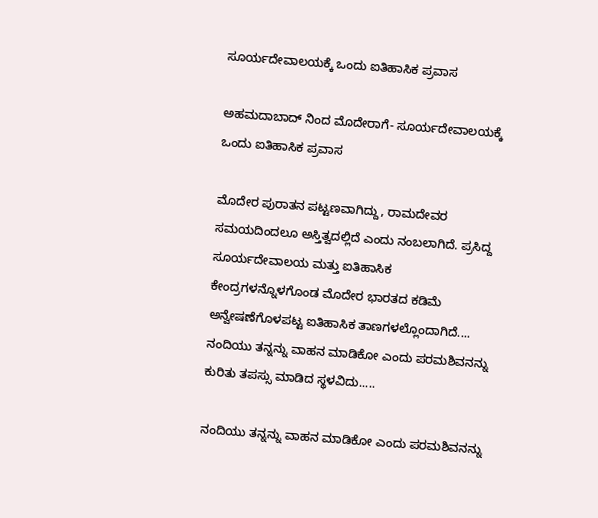ಸೂರ್ಯದೇವಾಲಯಕ್ಕೆ ಒಂದು ಐತಿಹಾಸಿಕ ಪ್ರವಾಸ

ಅಹಮದಾಬಾದ್ ನಿಂದ ಮೊದೇರಾಗೆ- ಸೂರ್ಯದೇವಾಲಯಕ್ಕೆ ಒಂದು ಐತಿಹಾಸಿಕ ಪ್ರವಾಸ

ಮೊದೇರ ಪುರಾತನ ಪಟ್ಟಣವಾಗಿದ್ದು, ರಾಮದೇವರ ಸಮಯದಿಂದಲೂ ಅಸ್ತಿತ್ವದಲ್ಲಿದೆ ಎಂದು ನಂಬಲಾಗಿದೆ. ಪ್ರಸಿದ್ದ ಸೂರ್ಯದೇವಾಲಯ ಮತ್ತು ಐತಿಹಾಸಿಕ ಕೇಂದ್ರಗಳನ್ನೊಳಗೊಂಡ ಮೊದೇರ ಭಾರತದ ಕಡಿಮೆ ಅನ್ವೇಷಣೆಗೊಳಪಟ್ಟ ಐತಿಹಾಸಿಕ ತಾಣಗಳಲ್ಲೊಂದಾಗಿದೆ....
ನಂದಿಯು ತನ್ನನ್ನು ವಾಹನ ಮಾಡಿಕೋ ಎಂದು ಪರಮಶಿವನನ್ನು ಕುರಿತು ತಪಸ್ಸು ಮಾಡಿದ ಸ್ಥಳವಿದು.....

ನಂದಿಯು ತನ್ನನ್ನು ವಾಹನ ಮಾಡಿಕೋ ಎಂದು ಪರಮಶಿವನನ್ನು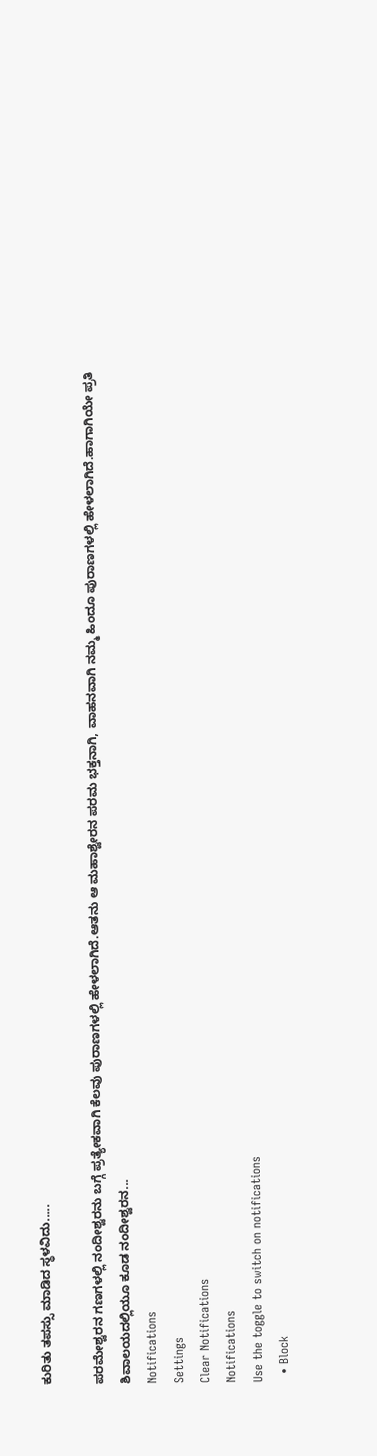ಕುರಿತು ತಪಸ್ಸು ಮಾಡಿದ ಸ್ಥಳವಿದು.....

ಪರಮೇಶ್ವರನ ಗಣಗಳಲ್ಲಿ ನಂದೀಶ್ವರನು ಬಗ್ಗೆ ಪ್ರತ್ಯೇಕವಾಗಿ ಕೆಲವು ಪುರಾಣಗಳಲ್ಲಿ ಹೇಳಲಾಗಿದೆ.ಆತನು ಆ ಮಹಾಶ್ವೇರನ ಪರಮ ಭಕ್ತನಾಗಿ, ವಾಹನವಾಗಿ ನಮ್ಮ ಹಿಂದೂ ಪುರಾಣಗಳಲ್ಲಿ ಹೇಳಲಾಗಿದೆ.ಹಾಗಾಗಿಯೇ ಪ್ರತಿ ಶಿವಾಲಯದಲ್ಲಿಯೂ ಕೂಡ ನಂದೀಶ್ವರನ...
Notifications
Settings
Clear Notifications
Notifications
Use the toggle to switch on notifications
  • Block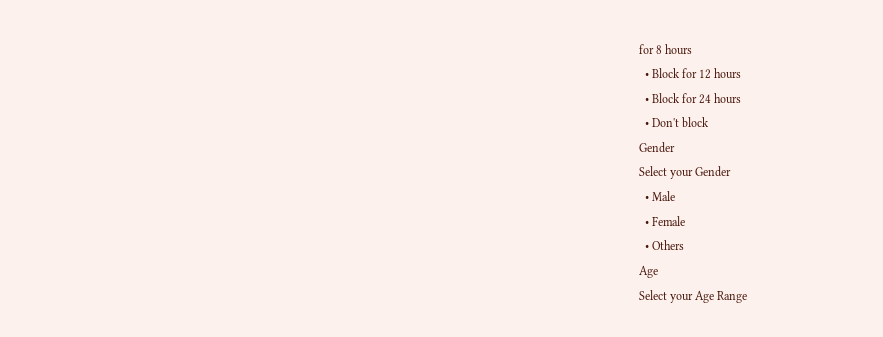for 8 hours
  • Block for 12 hours
  • Block for 24 hours
  • Don't block
Gender
Select your Gender
  • Male
  • Female
  • Others
Age
Select your Age Range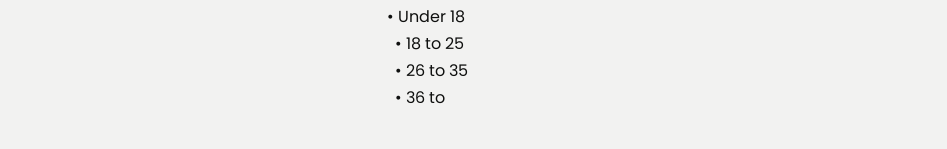• Under 18
  • 18 to 25
  • 26 to 35
  • 36 to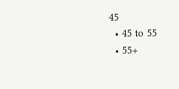45
  • 45 to 55
  • 55+